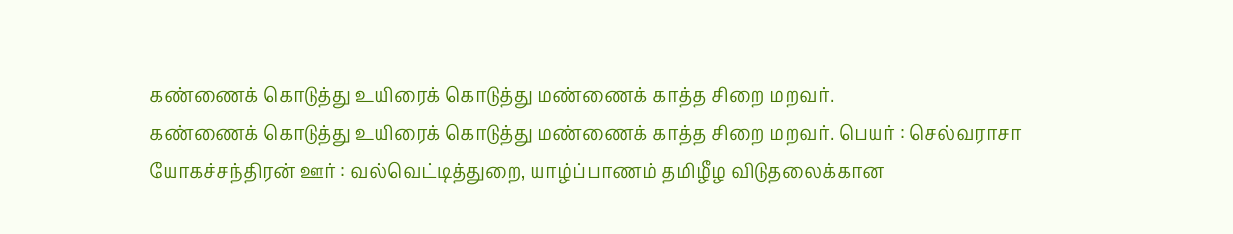கண்ணைக் கொடுத்து உயிரைக் கொடுத்து மண்ணைக் காத்த சிறை மறவர்.
கண்ணைக் கொடுத்து உயிரைக் கொடுத்து மண்ணைக் காத்த சிறை மறவர். பெயர் : செல்வராசா யோகச்சந்திரன் ஊர் : வல்வெட்டித்துறை, யாழ்ப்பாணம் தமிழீழ விடுதலைக்கான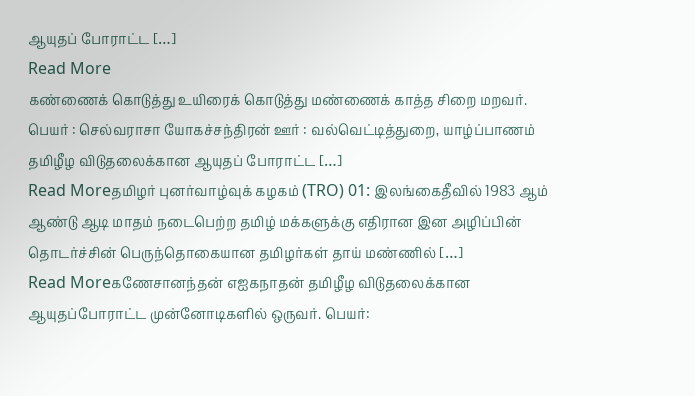ஆயுதப் போராட்ட […]
Read More
கண்ணைக் கொடுத்து உயிரைக் கொடுத்து மண்ணைக் காத்த சிறை மறவர். பெயர் : செல்வராசா யோகச்சந்திரன் ஊர் : வல்வெட்டித்துறை, யாழ்ப்பாணம் தமிழீழ விடுதலைக்கான ஆயுதப் போராட்ட […]
Read Moreதமிழர் புனர்வாழ்வுக் கழகம் (TRO) 01: இலங்கைதீவில் 1983 ஆம் ஆண்டு ஆடி மாதம் நடைபெற்ற தமிழ் மக்களுக்கு எதிரான இன அழிப்பின் தொடர்ச்சின் பெருந்தொகையான தமிழர்கள் தாய் மண்ணில் […]
Read Moreகணேசானந்தன் எஐகநாதன் தமிழீழ விடுதலைக்கான ஆயுதப்போராட்ட முன்னோடிகளில் ஒருவர். பெயர்: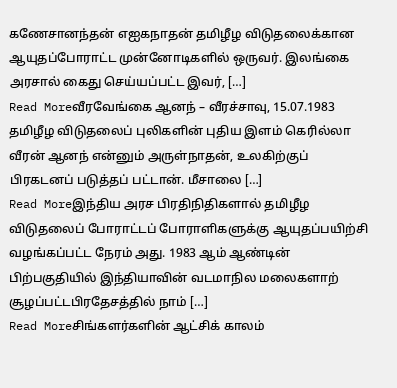கணேசானந்தன் எஐகநாதன் தமிழீழ விடுதலைக்கான ஆயுதப்போராட்ட முன்னோடிகளில் ஒருவர். இலங்கை அரசால் கைது செய்யப்பட்ட இவர், […]
Read Moreவீரவேங்கை ஆனந் – வீரச்சாவு, 15.07.1983 தமிழீழ விடுதலைப் புலிகளின் புதிய இளம் கெரில்லா வீரன் ஆனந் என்னும் அருள்நாதன், உலகிற்குப் பிரகடனப் படுத்தப் பட்டான். மீசாலை […]
Read Moreஇந்திய அரச பிரதிநிதிகளால் தமிழீழ விடுதலைப் போராட்டப் போராளிகளுக்கு ஆயுதப்பயிற்சி வழங்கப்பட்ட நேரம் அது. 1983 ஆம் ஆண்டின் பிற்பகுதியில் இந்தியாவின் வடமாநில மலைகளாற் சூழப்பட்டபிரதேசத்தில் நாம் […]
Read Moreசிங்களர்களின் ஆட்சிக் காலம்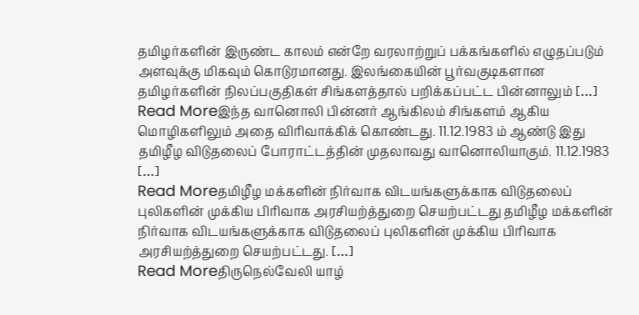தமிழர்களின் இருண்ட காலம் என்றே வரலாற்றுப் பக்கங்களில் எழுதப்படும் அளவுக்கு மிகவும் கொடுரமானது. இலங்கையின் பூர்வகுடிகளான தமிழர்களின் நிலப்பகுதிகள் சிங்களத்தால் பறிக்கப்பட்ட பின்னாலும் […]
Read Moreஇந்த வானொலி பின்னர் ஆங்கிலம் சிங்களம் ஆகிய மொழிகளிலும் அதை விரிவாக்கிக் கொண்டது. 11.12.1983 ம் ஆண்டு இது தமிழீழ விடுதலைப் போராட்டத்தின் முதலாவது வானொலியாகும். 11.12.1983 […]
Read Moreதமிழீழ மக்களின் நிர்வாக விடயங்களுக்காக விடுதலைப் புலிகளின் முக்கிய பிரிவாக அரசியற்த்துறை செயற்பட்டது தமிழீழ மக்களின் நிர்வாக விடயங்களுக்காக விடுதலைப் புலிகளின் முக்கிய பிரிவாக அரசியற்த்துறை செயற்பட்டது. […]
Read Moreதிருநெல்வேலி யாழ்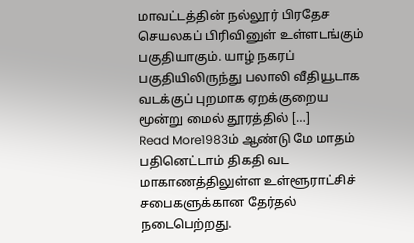மாவட்டத்தின் நல்லூர் பிரதேச செயலகப் பிரிவினுள் உள்ளடங்கும் பகுதியாகும். யாழ் நகரப் பகுதியிலிருந்து பலாலி வீதியூடாக வடக்குப் புறமாக ஏறக்குறைய மூன்று மைல் தூரத்தில் […]
Read More1983ம் ஆண்டு மே மாதம் பதினெட்டாம் திகதி வட மாகாணத்திலுள்ள உள்ளூராட்சிச் சபைகளுக்கான தேர்தல் நடைபெற்றது.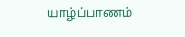யாழ்ப்பாணம்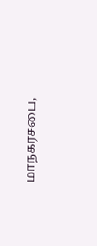மாநகரசபை,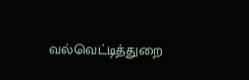வல்வெட்டித்துறை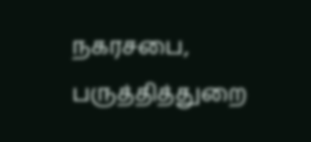நகரசபை, பருத்தித்துறை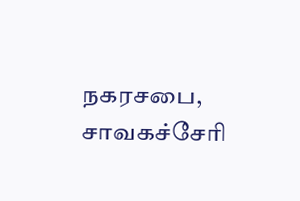நகரசபை, சாவகச்சேரி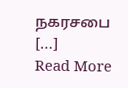நகரசபை […]
Read More